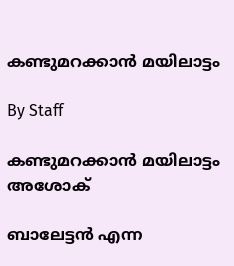കണ്ടുമറക്കാന്‍ മയിലാട്ടം

By Staff

കണ്ടുമറക്കാന്‍ മയിലാട്ടം
അശോക്

ബാലേട്ടന്‍ എന്ന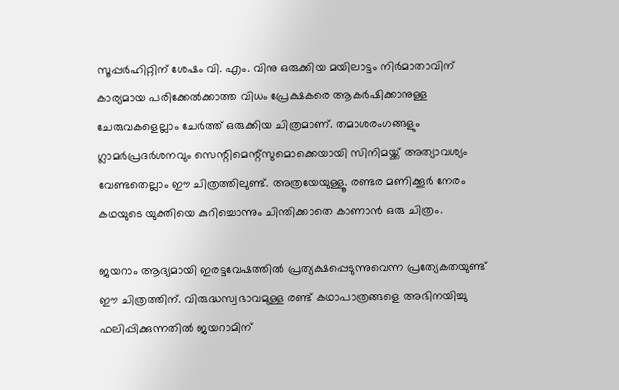സൂപ്പര്‍ഹിറ്റിന് ശേഷം വി. എം. വിനു ഒരുക്കിയ മയിലാട്ടം നിര്‍മാതാവിന് കാര്യമായ പരിക്കേല്‍ക്കാത്ത വിധം പ്രേക്ഷകരെ ആകര്‍ഷിക്കാനുള്ള ചേരുവകളെല്ലാം ചേര്‍ത്ത് ഒരുക്കിയ ചിത്രമാണ്. തമാശരംഗങ്ങളും ഗ്ലാമര്‍പ്രദര്‍ശനവും സെന്റിമെന്റ്സുമൊക്കെയായി സിനിമയ്ക്ക് അത്യാവശ്യം വേണ്ടതെല്ലാം ഈ ചിത്രത്തിലുണ്ട്. അത്രയേയുള്ളൂ. രണ്ടര മണിക്കൂര്‍ നേരം കഥയുടെ യുക്തിയെ കുറിച്ചൊന്നും ചിന്തിക്കാതെ കാണാന്‍ ഒരു ചിത്രം.

ജയറാം ആദ്യമായി ഇരട്ടവേഷത്തില്‍ പ്രത്യക്ഷപ്പെടുന്നുവെന്ന പ്രത്യേകതയുണ്ട് ഈ ചിത്രത്തിന്. വിരുദ്ധസ്വഭാവമുള്ള രണ്ട് കഥാപാത്രങ്ങളെ അഭിനയിച്ചു ഫലിപ്പിക്കുന്നതില്‍ ജയറാമിന്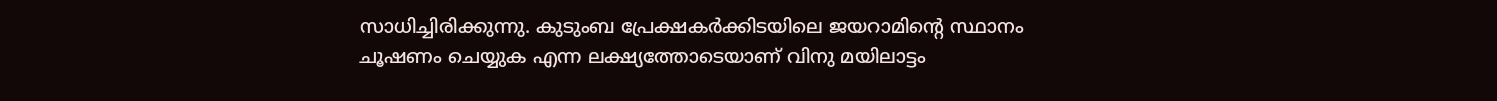സാധിച്ചിരിക്കുന്നു. കുടുംബ പ്രേക്ഷകര്‍ക്കിടയിലെ ജയറാമിന്റെ സ്ഥാനം ചൂഷണം ചെയ്യുക എന്ന ലക്ഷ്യത്തോടെയാണ് വിനു മയിലാട്ടം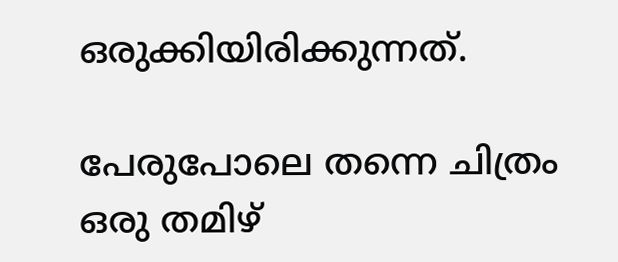ഒരുക്കിയിരിക്കുന്നത്.

പേരുപോലെ തന്നെ ചിത്രം ഒരു തമിഴ്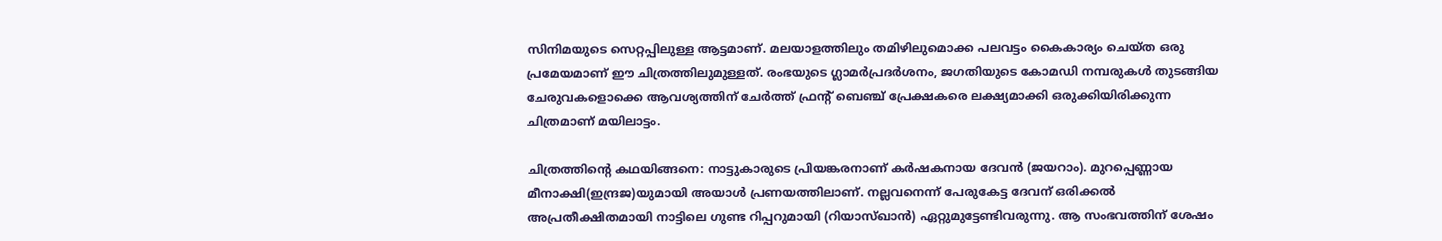സിനിമയുടെ സെറ്റപ്പിലുള്ള ആട്ടമാണ്. മലയാളത്തിലും തമിഴിലുമൊക്ക പലവട്ടം കൈകാര്യം ചെയ്ത ഒരു പ്രമേയമാണ് ഈ ചിത്രത്തിലുമുള്ളത്. രംഭയുടെ ഗ്ലാമര്‍പ്രദര്‍ശനം, ജഗതിയുടെ കോമഡി നമ്പരുകള്‍ തുടങ്ങിയ ചേരുവകളൊക്കെ ആവശ്യത്തിന് ചേര്‍ത്ത് ഫ്രന്റ് ബെഞ്ച് പ്രേക്ഷകരെ ലക്ഷ്യമാക്കി ഒരുക്കിയിരിക്കുന്ന ചിത്രമാണ് മയിലാട്ടം.

ചിത്രത്തിന്റെ കഥയിങ്ങനെ: നാട്ടുകാരുടെ പ്രിയങ്കരനാണ് കര്‍ഷകനായ ദേവന്‍ (ജയറാം). മുറപ്പെണ്ണായ മീനാക്ഷി(ഇന്ദ്രജ)യുമായി അയാള്‍ പ്രണയത്തിലാണ്. നല്ലവനെന്ന് പേരുകേട്ട ദേവന് ഒരിക്കല്‍ അപ്രതീക്ഷിതമായി നാട്ടിലെ ഗുണ്ട റിപ്പറുമായി (റിയാസ്ഖാന്‍) ഏറ്റുമുട്ടേണ്ടിവരുന്നു. ആ സംഭവത്തിന് ശേഷം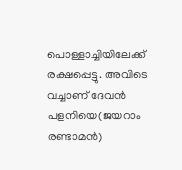പൊള്ളാച്ചിയിലേക്ക് രക്ഷപ്പെട്ടു. അവിടെ വച്ചാണ് ദേവന്‍ പളനിയെ(ജയറാം രണ്ടാമന്‍)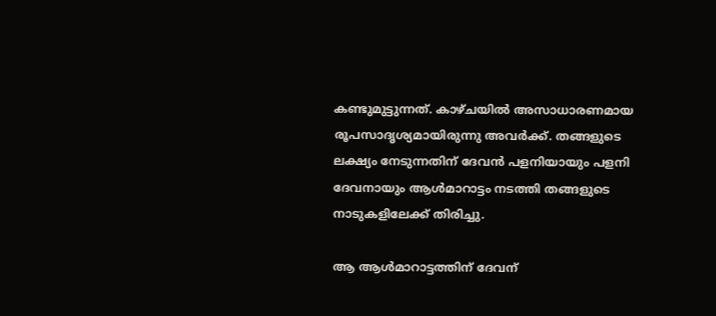കണ്ടുമുട്ടുന്നത്. കാഴ്ചയില്‍ അസാധാരണമായ രൂപസാദൃശ്യമായിരുന്നു അവര്‍ക്ക്. തങ്ങളുടെ ലക്ഷ്യം നേടുന്നതിന് ദേവന്‍ പളനിയായും പളനി ദേവനായും ആള്‍മാറാട്ടം നടത്തി തങ്ങളുടെ നാടുകളിലേക്ക് തിരിച്ചു.

ആ ആള്‍മാറാട്ടത്തിന് ദേവന്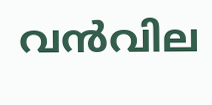വന്‍വില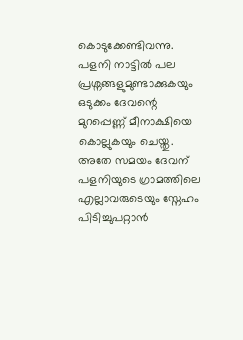കൊടുക്കേണ്ടിവന്നു. പളനി നാട്ടില്‍ പല പ്രശ്നങ്ങളുമുണ്ടാക്കുകയും ഒടുക്കം ദേവന്റെ മുറപ്പെണ്ണ് മീനാക്ഷിയെ കൊല്ലുകയും ചെയ്തു. അതേ സമയം ദേവന് പളനിയുടെ ഗ്രാമത്തിലെ എല്ലാവരുടെയും സ്നേഹം പിടിച്ചുപറ്റാന്‍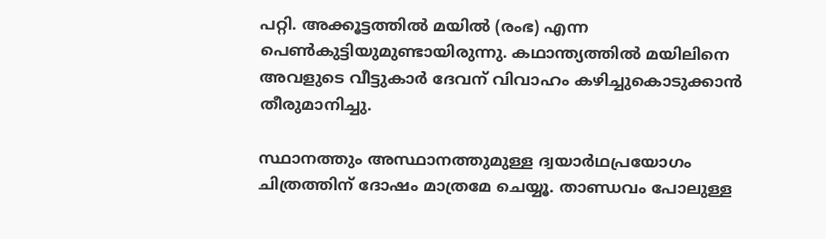പറ്റി. അക്കൂട്ടത്തില്‍ മയില്‍ (രംഭ) എന്ന പെണ്‍കുട്ടിയുമുണ്ടായിരുന്നു. കഥാന്ത്യത്തില്‍ മയിലിനെ അവളുടെ വീട്ടുകാര്‍ ദേവന് വിവാഹം കഴിച്ചുകൊടുക്കാന്‍ തീരുമാനിച്ചു.

സ്ഥാനത്തും അസ്ഥാനത്തുമുള്ള ദ്വയാര്‍ഥപ്രയോഗം ചിത്രത്തിന് ദോഷം മാത്രമേ ചെയ്യൂ. താണ്ഡവം പോലുള്ള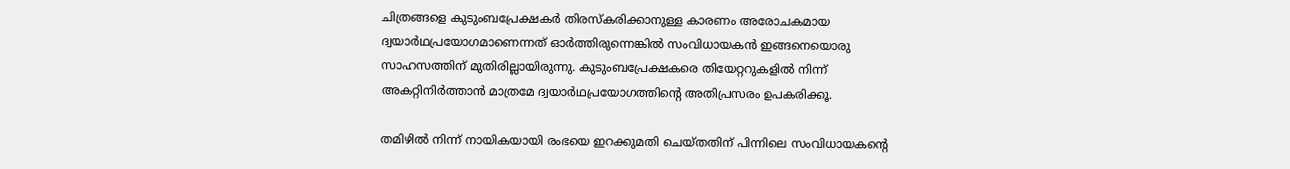ചിത്രങ്ങളെ കുടുംബപ്രേക്ഷകര്‍ തിരസ്കരിക്കാനുള്ള കാരണം അരോചകമായ ദ്വയാര്‍ഥപ്രയോഗമാണെന്നത് ഓര്‍ത്തിരുന്നെങ്കില്‍ സംവിധായകന്‍ ഇങ്ങനെയൊരു സാഹസത്തിന് മുതിരില്ലായിരുന്നു. കുടുംബപ്രേക്ഷകരെ തിയേറ്ററുകളില്‍ നിന്ന് അകറ്റിനിര്‍ത്താന്‍ മാത്രമേ ദ്വയാര്‍ഥപ്രയോഗത്തിന്റെ അതിപ്രസരം ഉപകരിക്കൂ.

തമിഴില്‍ നിന്ന് നായികയായി രംഭയെ ഇറക്കുമതി ചെയ്തതിന് പിന്നിലെ സംവിധായകന്റെ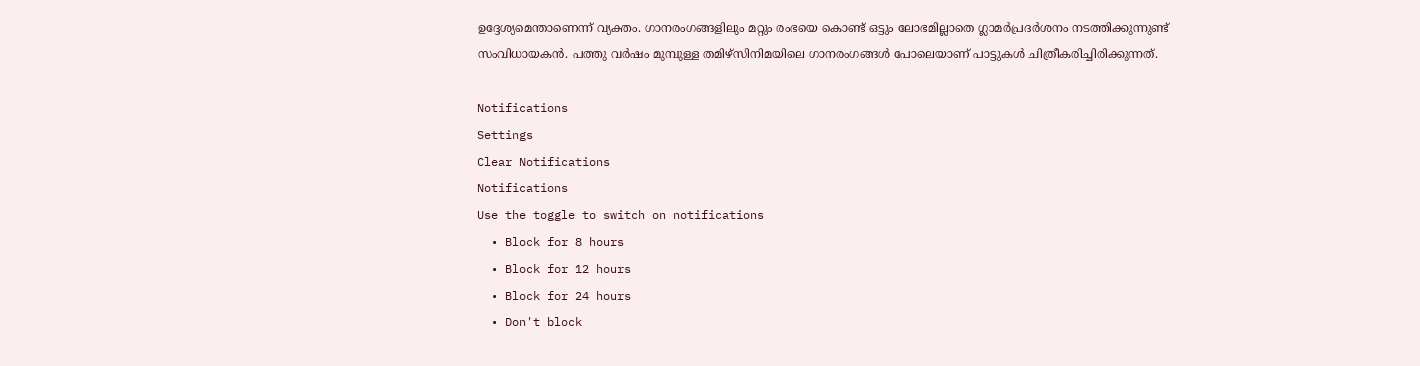ഉദ്ദേശ്യമെന്താണെന്ന് വ്യക്തം. ഗാനരംഗങ്ങളിലും മറ്റും രംഭയെ കൊണ്ട് ഒട്ടും ലോഭമില്ലാതെ ഗ്ലാമര്‍പ്രദര്‍ശനം നടത്തിക്കുന്നുണ്ട് സംവിധായകന്‍. പത്തു വര്‍ഷം മുമ്പുള്ള തമിഴ്സിനിമയിലെ ഗാനരംഗങ്ങള്‍ പോലെയാണ് പാട്ടുകള്‍ ചിത്രീകരിച്ചിരിക്കുന്നത്.

Notifications
Settings
Clear Notifications
Notifications
Use the toggle to switch on notifications
  • Block for 8 hours
  • Block for 12 hours
  • Block for 24 hours
  • Don't block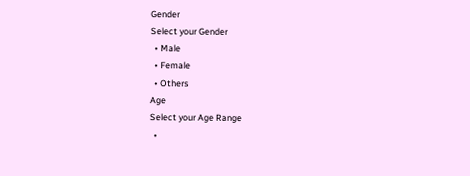Gender
Select your Gender
  • Male
  • Female
  • Others
Age
Select your Age Range
  •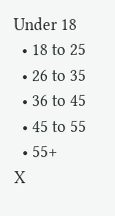Under 18
  • 18 to 25
  • 26 to 35
  • 36 to 45
  • 45 to 55
  • 55+
X